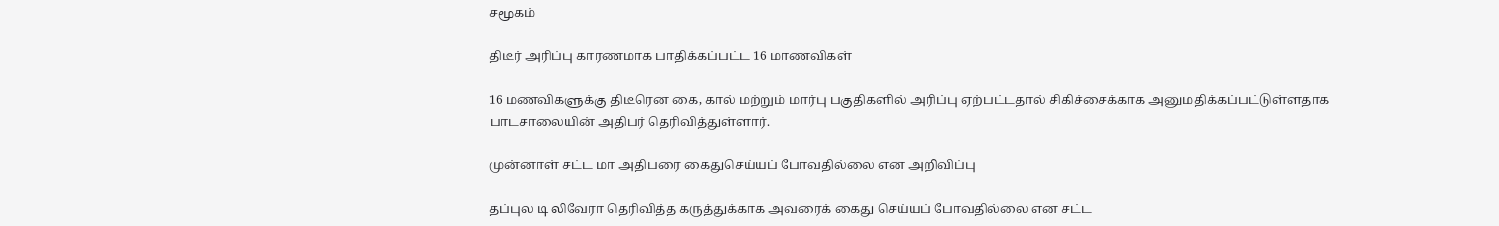சமூகம்

திடீர் அரிப்பு காரணமாக பாதிக்கப்பட்ட 16 மாணவிகள்

16 மணவிகளுக்கு திடீரென கை, கால் மற்றும் மார்பு பகுதிகளில் அரிப்பு ஏற்பட்டதால் சிகிச்சைக்காக அனுமதிக்கப்பட்டுள்ளதாக பாடசாலையின் அதிபர் தெரிவித்துள்ளார்.

முன்னாள் சட்ட மா அதிபரை கைதுசெய்யப் போவதில்லை என அறிவிப்பு

தப்புல டி லிவேரா தெரிவித்த கருத்துக்காக அவரைக் கைது செய்யப் போவதில்லை என சட்ட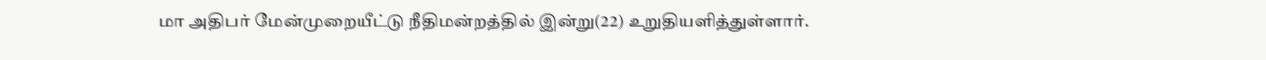மா அதிபர் மேன்முறையீட்டு நீதிமன்றத்தில் இன்று(22) உறுதியளித்துள்ளார்.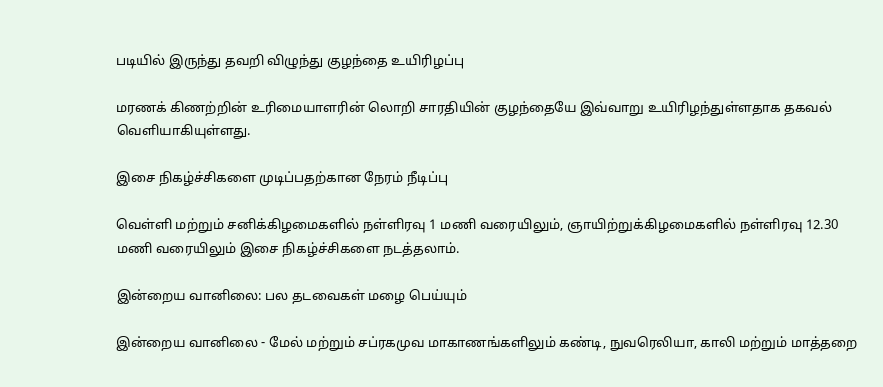படியில் இருந்து தவறி விழுந்து குழந்தை உயிரிழப்பு

மரணக் கிணற்றின் உரிமையாளரின் லொறி சாரதியின் குழந்தையே இவ்வாறு உயிரிழந்துள்ளதாக தகவல் வெளியாகியுள்ளது.

இசை நிகழ்ச்சிகளை முடிப்பதற்கான நேரம் நீடிப்பு

வெள்ளி மற்றும் சனிக்கிழமைகளில் நள்ளிரவு 1 மணி வரையிலும், ஞாயிற்றுக்கிழமைகளில் நள்ளிரவு 12.30 மணி வரையிலும் இசை நிகழ்ச்சிகளை நடத்தலாம்.

இன்றைய வானிலை: பல தடவைகள் மழை பெய்யும்

இன்றைய வானிலை - மேல் மற்றும் சப்ரகமுவ மாகாணங்களிலும் கண்டி, நுவரெலியா, காலி மற்றும் மாத்தறை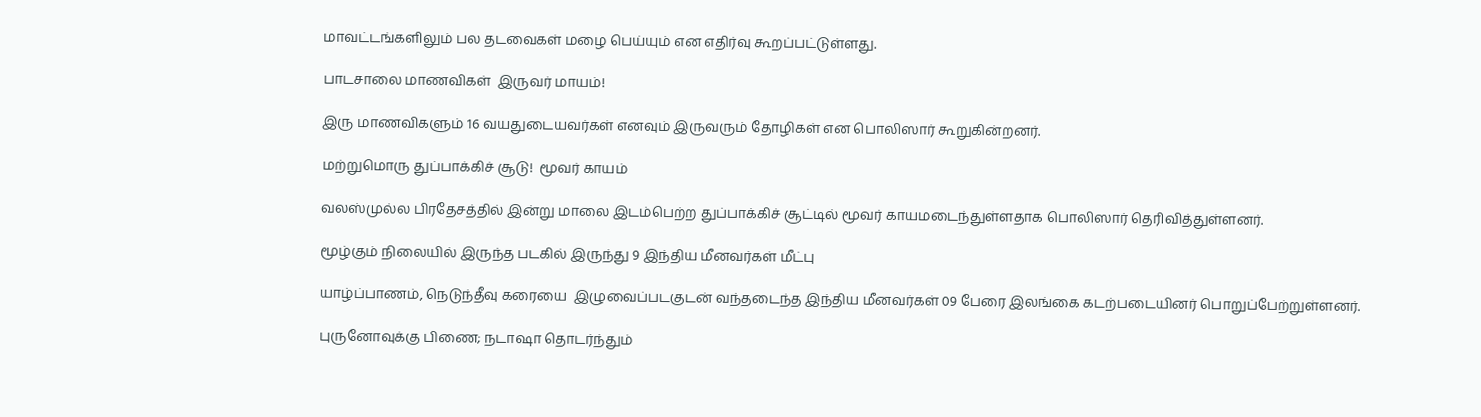மாவட்டங்களிலும் பல தடவைகள் மழை பெய்யும் என எதிர்வு கூறப்பட்டுள்ளது.

பாடசாலை மாணவிகள்  இருவர் மாயம்!

இரு மாணவிகளும் 16 வயதுடையவர்கள் எனவும் இருவரும் தோழிகள் என பொலிஸார் கூறுகின்றனர்.

மற்றுமொரு துப்பாக்கிச் சூடு!  மூவர் காயம்

வலஸ்முல்ல பிரதேசத்தில் இன்று மாலை இடம்பெற்ற துப்பாக்கிச் சூட்டில் மூவர் காயமடைந்துள்ளதாக பொலிஸார் தெரிவித்துள்ளனர்.

மூழ்கும் நிலையில் இருந்த படகில் இருந்து 9 இந்திய மீனவர்கள் மீட்பு

யாழ்ப்பாணம், நெடுந்தீவு கரையை  இழுவைப்படகுடன் வந்தடைந்த இந்திய மீனவர்கள் 09 பேரை இலங்கை கடற்படையினர் பொறுப்பேற்றுள்ளனர்.

புருனோவுக்கு பிணை; நடாஷா தொடர்ந்தும்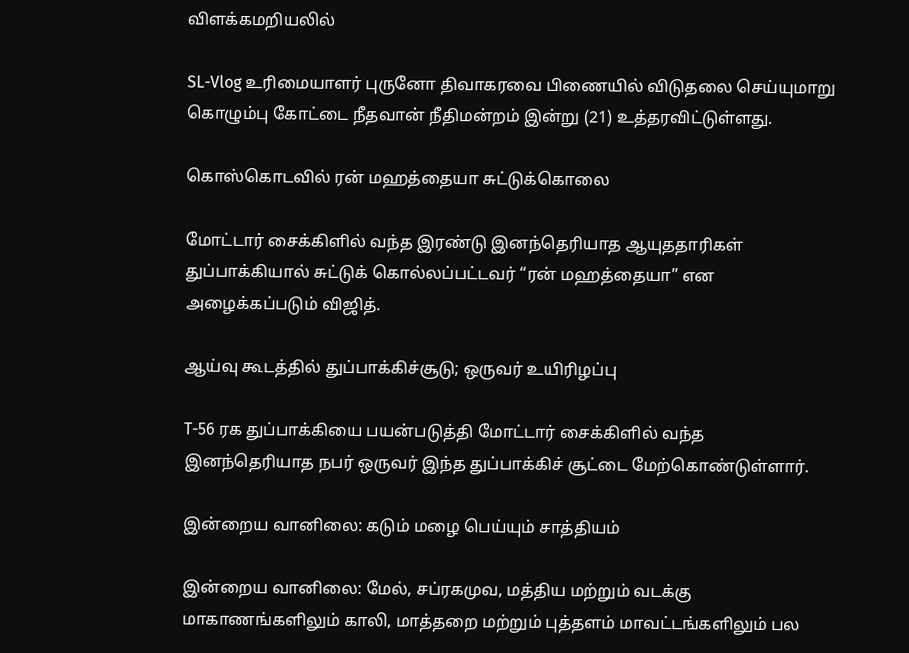விளக்கமறியலில்

SL-Vlog உரிமையாளர் புருனோ திவாகரவை பிணையில் விடுதலை செய்யுமாறு கொழும்பு கோட்டை நீதவான் நீதிமன்றம் இன்று (21) உத்தரவிட்டுள்ளது.

கொஸ்கொடவில் ரன் மஹத்தையா சுட்டுக்கொலை

மோட்டார் சைக்கிளில் வந்த இரண்டு இனந்தெரியாத ஆயுததாரிகள் துப்பாக்கியால் சுட்டுக் கொல்லப்பட்டவர் “ரன் மஹத்தையா” என அழைக்கப்படும் விஜித்.

ஆய்வு கூடத்தில் துப்பாக்கிச்சூடு; ஒருவர் உயிரிழப்பு

T-56 ரக துப்பாக்கியை பயன்படுத்தி மோட்டார் சைக்கிளில் வந்த இனந்தெரியாத நபர் ஒருவர் இந்த துப்பாக்கிச் சூட்டை மேற்கொண்டுள்ளார்.

இன்றைய வானிலை: கடும் மழை பெய்யும் சாத்தியம்

இன்றைய வானிலை: மேல், சப்ரகமுவ, மத்திய மற்றும் வடக்கு மாகாணங்களிலும் காலி, மாத்தறை மற்றும் புத்தளம் மாவட்டங்களிலும் பல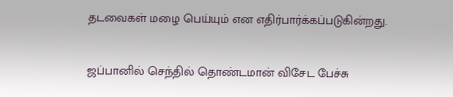தடவைகள் மழை பெய்யும் என எதிர்பார்க்கப்படுகின்றது.

ஜப்பானில் செந்தில் தொண்டமான் விசேட பேச்சு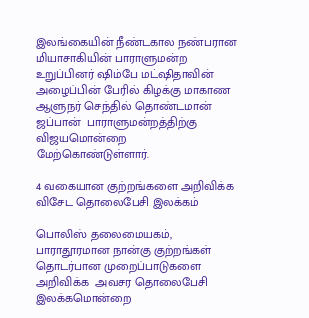இலங்கையின் நீண்டகால நண்பரான மியாசாகியின் பாராளுமன்ற உறுப்பினர் ஷிம்பே மட்ஷிதாவின் அழைப்பின் பேரில் கிழக்கு மாகாண ஆளுநர் செந்தில் தொண்டமான் ஜப்பான்  பாராளுமன்றத்திற்கு விஜயமொன்றை மேற்கொண்டுள்ளார்.

4 வகையான குற்றங்களை அறிவிக்க விசேட தொலைபேசி இலக்கம்

பொலிஸ் தலைமையகம், பாராதூரமான நான்கு குற்றங்கள் தொடர்பான முறைப்பாடுகளை அறிவிக்க  அவசர தொலைபேசி இலக்கமொன்றை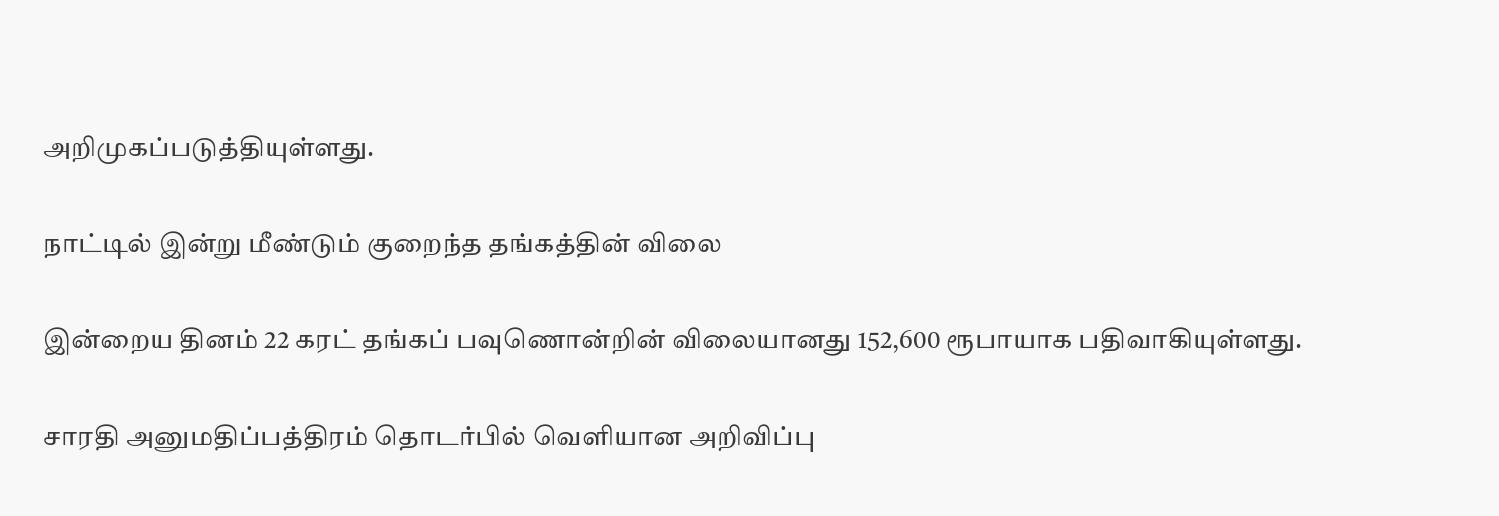அறிமுகப்படுத்தியுள்ளது.

நாட்டில் இன்று மீண்டும் குறைந்த தங்கத்தின் விலை

இன்றைய தினம் 22 கரட் தங்கப் பவுணொன்றின் விலையானது 152,600 ரூபாயாக பதிவாகியுள்ளது.

சாரதி அனுமதிப்பத்திரம் தொடர்பில் வெளியான அறிவிப்பு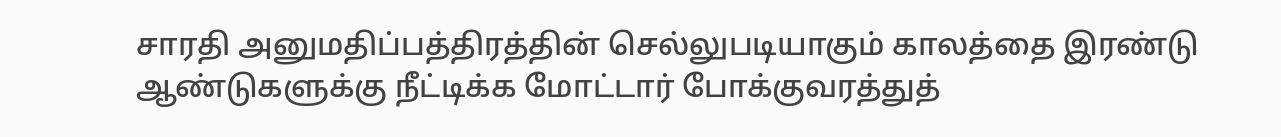சாரதி அனுமதிப்பத்திரத்தின் செல்லுபடியாகும் காலத்தை இரண்டு ஆண்டுகளுக்கு நீட்டிக்க மோட்டார் போக்குவரத்துத்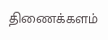திணைக்களம்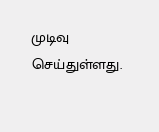முடிவு செய்துள்ளது.